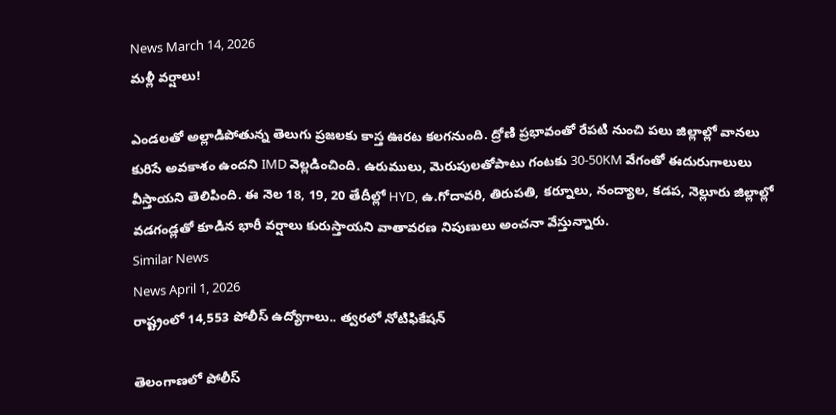News March 14, 2026
మళ్లీ వర్షాలు!

ఎండలతో అల్లాడిపోతున్న తెలుగు ప్రజలకు కాస్త ఊరట కలగనుంది. ద్రోణి ప్రభావంతో రేపటి నుంచి పలు జిల్లాల్లో వానలు కురిసే అవకాశం ఉందని IMD వెల్లడించింది. ఉరుములు, మెరుపులతోపాటు గంటకు 30-50KM వేగంతో ఈదురుగాలులు వీస్తాయని తెలిపింది. ఈ నెల 18, 19, 20 తేదీల్లో HYD, ఉ.గోదావరి, తిరుపతి, కర్నూలు, నంద్యాల, కడప, నెల్లూరు జిల్లాల్లో వడగండ్లతో కూడిన భారీ వర్షాలు కురుస్తాయని వాతావరణ నిపుణులు అంచనా వేస్తున్నారు.
Similar News
News April 1, 2026
రాష్ట్రంలో 14,553 పోలీస్ ఉద్యోగాలు.. త్వరలో నోటిఫికేషన్

తెలంగాణలో పోలీస్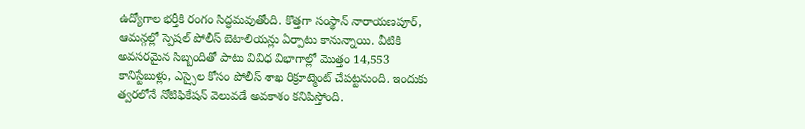ఉద్యోగాల భర్తీకి రంగం సిద్ధమవుతోంది. కొత్తగా సంస్థాన్ నారాయణపూర్, ఆమన్గల్లో స్పెషల్ పోలీస్ బెటాలియన్లు ఏర్పాటు కానున్నాయి. వీటికి అవసరమైన సిబ్బందితో పాటు వివిధ విభాగాల్లో మొత్తం 14,553 కానిస్టేబుళ్లు, ఎస్సైల కోసం పోలీస్ శాఖ రిక్రూట్మెంట్ చేపట్టనుంది. ఇందుకు త్వరలోనే నోటిఫికేషన్ వెలువడే అవకాశం కనిపిస్తోంది.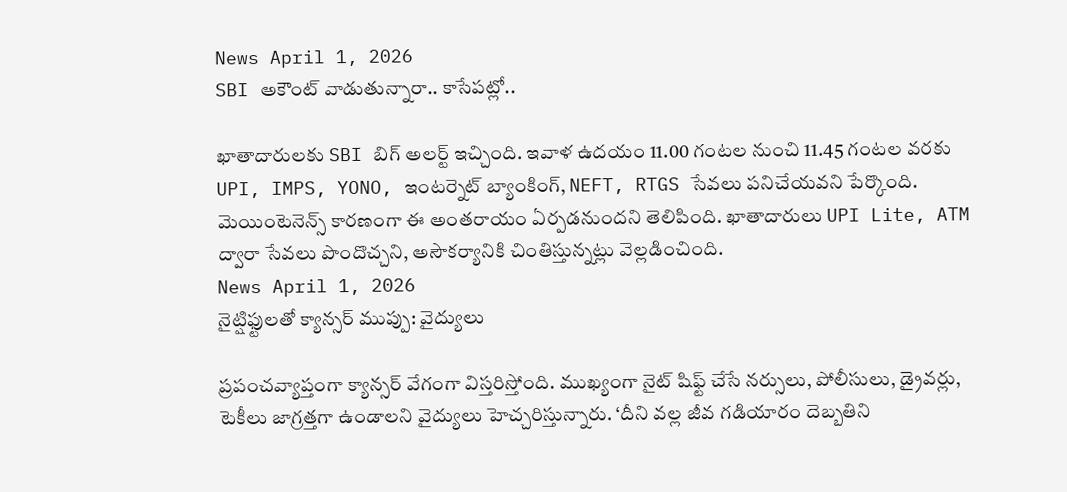News April 1, 2026
SBI అకౌంట్ వాడుతున్నారా.. కాసేపట్లో..

ఖాతాదారులకు SBI బిగ్ అలర్ట్ ఇచ్చింది. ఇవాళ ఉదయం 11.00 గంటల నుంచి 11.45 గంటల వరకు UPI, IMPS, YONO, ఇంటర్నెట్ బ్యాంకింగ్, NEFT, RTGS సేవలు పనిచేయవని పేర్కొంది. మెయింటెనెన్స్ కారణంగా ఈ అంతరాయం ఏర్పడనుందని తెలిపింది. ఖాతాదారులు UPI Lite, ATM ద్వారా సేవలు పొందొచ్చని, అసౌకర్యానికి చింతిస్తున్నట్లు వెల్లడించింది.
News April 1, 2026
నైట్షిఫ్టులతో క్యాన్సర్ ముప్పు: వైద్యులు

ప్రపంచవ్యాప్తంగా క్యాన్సర్ వేగంగా విస్తరిస్తోంది. ముఖ్యంగా నైట్ షిఫ్ట్ చేసే నర్సులు, పోలీసులు, డ్రైవర్లు, టెకీలు జాగ్రత్తగా ఉండాలని వైద్యులు హెచ్చరిస్తున్నారు. ‘దీని వల్ల జీవ గడియారం దెబ్బతిని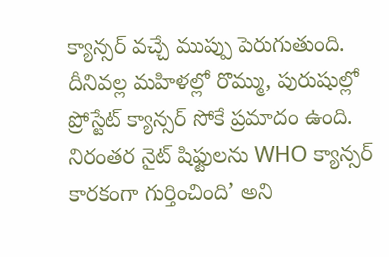క్యాన్సర్ వచ్చే ముప్పు పెరుగుతుంది. దీనివల్ల మహిళల్లో రొమ్ము, పురుషుల్లో ప్రోస్టేట్ క్యాన్సర్ సోకే ప్రమాదం ఉంది. నిరంతర నైట్ షిఫ్టులను WHO క్యాన్సర్ కారకంగా గుర్తించింది’ అని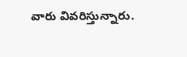వారు వివరిస్తున్నారు.